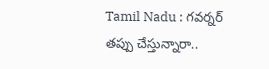Tamil Nadu : గవర్నర్ తప్పు చేస్తున్నారా..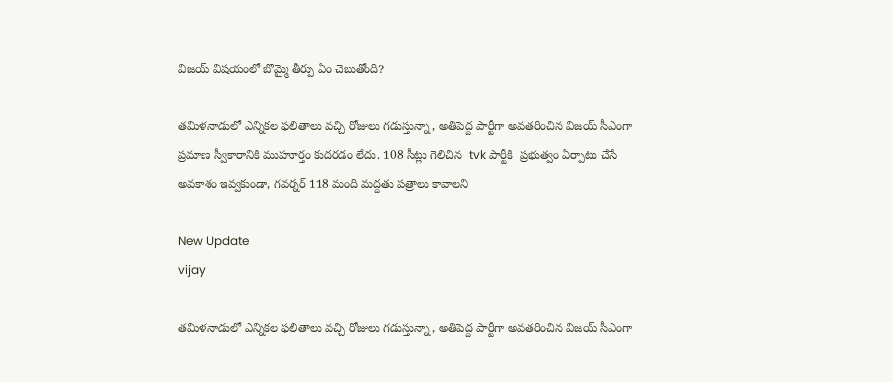విజయ్ విషయంలో బొమ్మై తీర్పు ఏం చెబుతోంది?

తమిళనాడులో ఎన్నికల ఫలితాలు వచ్చి రోజులు గడుస్తున్నా, అతిపెద్ద పార్టీగా అవతరించిన విజయ్ సీఎంగా ప్రమాణ స్వీకారానికి ముహూర్తం కుదరడం లేదు. 108 సీట్లు గెలిచిన  tvk పార్టీకి  ప్రభుత్వం ఏర్పాటు చేసే అవకాశం ఇవ్వకుండా, గవర్నర్ 118 మంది మద్దతు పత్రాలు కావాలని

New Update
vijay

తమిళనాడులో ఎన్నికల ఫలితాలు వచ్చి రోజులు గడుస్తున్నా, అతిపెద్ద పార్టీగా అవతరించిన విజయ్ సీఎంగా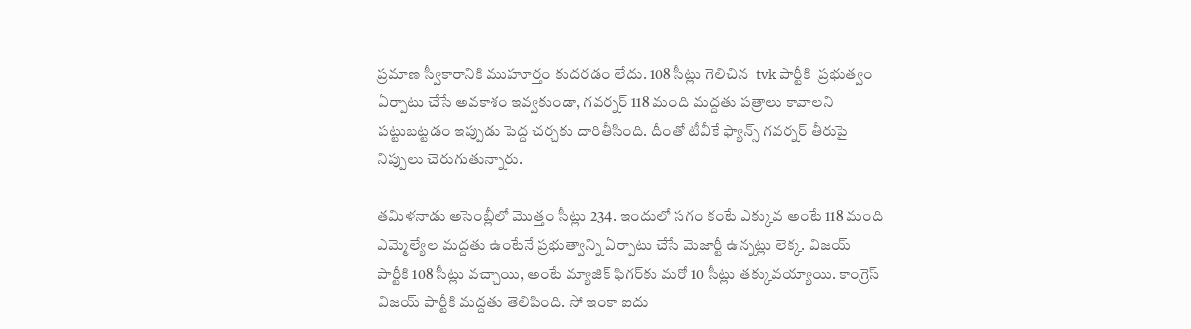ప్రమాణ స్వీకారానికి ముహూర్తం కుదరడం లేదు. 108 సీట్లు గెలిచిన  tvk పార్టీకి  ప్రభుత్వం ఏర్పాటు చేసే అవకాశం ఇవ్వకుండా, గవర్నర్ 118 మంది మద్దతు పత్రాలు కావాలని పట్టుబట్టడం ఇప్పుడు పెద్ద చర్చకు దారితీసింది. దీంతో టీవీకే ఫ్యాన్స్ గవర్నర్ తీరుపై నిప్పులు చెరుగుతున్నారు.

తమిళనాడు అసెంబ్లీలో మొత్తం సీట్లు 234. ఇందులో సగం కంటే ఎక్కువ అంటే 118 మంది ఎమ్మెల్యేల మద్దతు ఉంటేనే ప్రభుత్వాన్ని ఏర్పాటు చేసే మెజార్టీ ఉన్నట్లు లెక్క. విజయ్ పార్టీకి 108 సీట్లు వచ్చాయి, అంటే మ్యాజిక్ ఫిగర్‌కు మరో 10 సీట్లు తక్కువయ్యాయి. కాంగ్రెస్ విజయ్ పార్టీకి మద్దతు తెలిపింది. సో ఇంకా ఐదు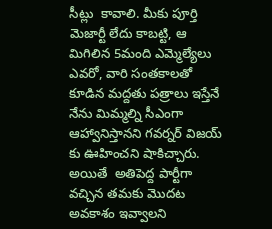సీట్లు  కావాలి. మీకు పూర్తి మెజార్టీ లేదు కాబట్టి, ఆ మిగిలిన 5మంది ఎమ్మెల్యేలు ఎవరో, వారి సంతకాలతో కూడిన మద్దతు పత్రాలు ఇస్తేనే నేను మిమ్మల్ని సీఎంగా ఆహ్వానిస్తానని గవర్నర్ విజయ్ కు ఊహించని షాకిచ్చారు. అయితే  అతిపెద్ద పార్టీగా వచ్చిన తమకు మొదట అవకాశం ఇవ్వాలని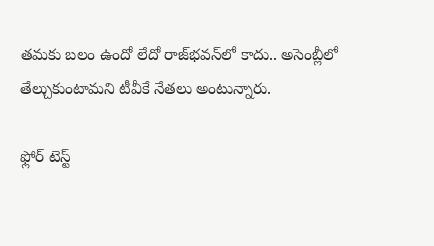తమకు బలం ఉందో లేదో రాజ్‌భవన్‌లో కాదు.. అసెంబ్లీలో తేల్చుకుంటామని టీవీకే నేతలు అంటున్నారు.

ఫ్లోర్ టెస్ట్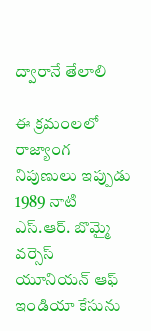ద్వారానే తేలాలి

ఈ క్రమంలలో రాజ్యాంగ నిపుణులు ఇప్పుడు 1989 నాటి ఎస్.ఆర్. బొమ్మై వర్సెస్ యూనియన్ ఆఫ్ ఇండియా కేసును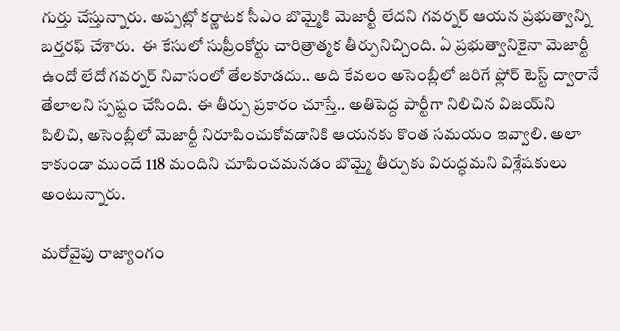గుర్తు చేస్తున్నారు. అప్పట్లో కర్ణాటక సీఎం బొమ్మైకి మెజార్టీ లేదని గవర్నర్ ఆయన ప్రభుత్వాన్ని బర్తరఫ్ చేశారు.  ఈ కేసులో సుప్రీంకోర్టు చారిత్రాత్మక తీర్పునిచ్చింది. ఏ ప్రభుత్వానికైనా మెజార్టీ ఉందో లేదో గవర్నర్ నివాసంలో తేలకూడదు.. అది కేవలం అసెంబ్లీలో జరిగే ఫ్లోర్ టెస్ట్ ద్వారానే తేలాలని స్పష్టం చేసింది. ఈ తీర్పు ప్రకారం చూస్తే.. అతిపెద్ద పార్టీగా నిలిచిన విజయ్‌ని పిలిచి, అసెంబ్లీలో మెజార్టీ నిరూపించుకోవడానికి ఆయనకు కొంత సమయం ఇవ్వాలి. అలా కాకుండా ముందే 118 మందిని చూపించమనడం బొమ్మై తీర్పుకు విరుద్ధమని విశ్లేషకులు అంటున్నారు.

మరోవైపు రాజ్యాంగం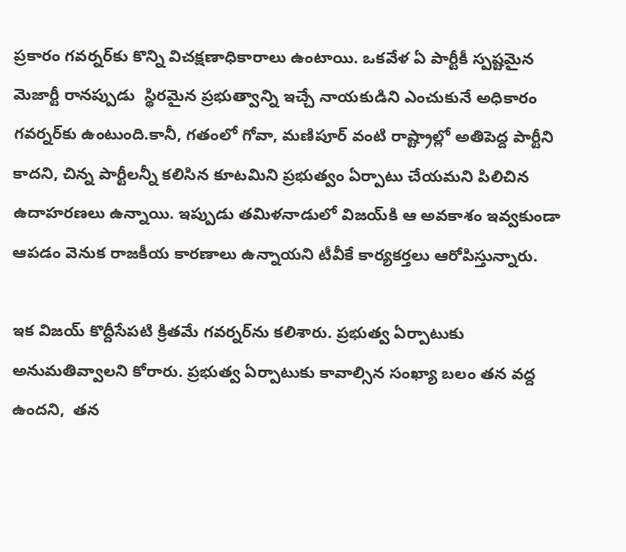ప్రకారం గవర్నర్‌కు కొన్ని విచక్షణాధికారాలు ఉంటాయి. ఒకవేళ ఏ పార్టీకీ స్పష్టమైన మెజార్టీ రానప్పుడు  స్థిరమైన ప్రభుత్వాన్ని ఇచ్చే నాయకుడిని ఎంచుకునే అధికారం గవర్నర్‌కు ఉంటుంది.కానీ, గతంలో గోవా, మణిపూర్ వంటి రాష్ట్రాల్లో అతిపెద్ద పార్టీని కాదని, చిన్న పార్టీలన్నీ కలిసిన కూటమిని ప్రభుత్వం ఏర్పాటు చేయమని పిలిచిన ఉదాహరణలు ఉన్నాయి. ఇప్పుడు తమిళనాడులో విజయ్‌కి ఆ అవకాశం ఇవ్వకుండా ఆపడం వెనుక రాజకీయ కారణాలు ఉన్నాయని టీవీకే కార్యకర్తలు ఆరోపిస్తున్నారు.

ఇక విజయ్ కొద్దీసేపటి క్రితమే గవర్నర్‌ను కలిశారు. ప్రభుత్వ ఏర్పాటుకు అనుమతివ్వాలని కోరారు. ప్రభుత్వ ఏర్పాటుకు కావాల్సిన సంఖ్యా బలం తన వద్ద ఉందని,  తన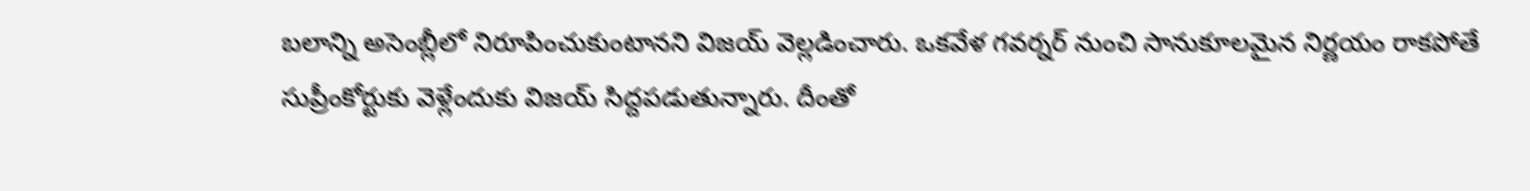బలాన్ని అసెంబ్లీలో నిరూపించుకుంటానని విజయ్ వెల్లడించారు. ఒకవేళ గవర్నర్ నుంచి సానుకూలమైన నిర్ణయం రాకపోతే సుప్రీంకోర్టుకు వెళ్లేందుకు విజయ్ సిద్దపడుతున్నారు. దీంతో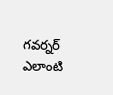గవర్నర్ ఎలాంటి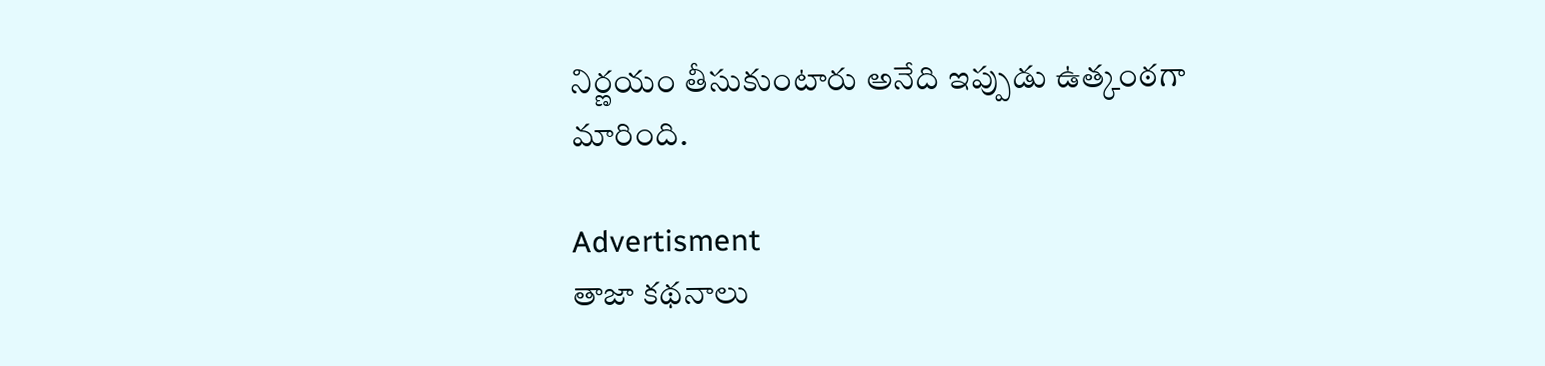నిర్ణయం తీసుకుంటారు అనేది ఇప్పుడు ఉత్కంఠగా మారింది.

Advertisment
తాజా కథనాలు